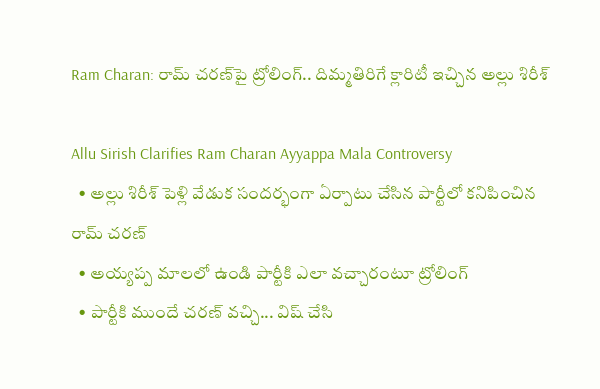Ram Charan: రామ్ చరణ్‌పై ట్రోలింగ్.. దిమ్మతిరిగే క్లారిటీ ఇచ్చిన అల్లు శిరీశ్

Allu Sirish Clarifies Ram Charan Ayyappa Mala Controversy
  • అల్లు శిరీశ్ పెళ్లి వేడుక సందర్భంగా ఏర్పాటు చేసిన పార్టీలో కనిపించిన రామ్ చరణ్
  • అయ్యప్ప మాలలో ఉండి పార్టీకి ఎలా వచ్చారంటూ ట్రోలింగ్
  • పార్టీకి ముందే చరణ్ వచ్చి... విష్ చేసి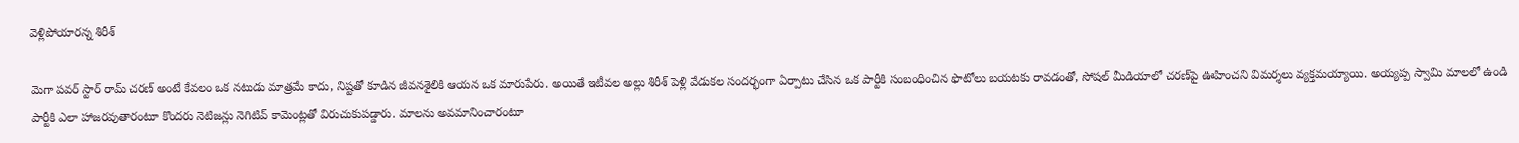వెళ్లిపోయారన్న శిరీశ్

మెగా పవర్ స్టార్ రామ్ చరణ్ అంటే కేవలం ఒక నటుడు మాత్రమే కాదు, నిష్టతో కూడిన జీవనశైలికి ఆయన ఒక మారుపేరు. అయితే ఇటీవల అల్లు శిరీశ్ పెళ్లి వేడుకల సందర్భంగా ఏర్పాటు చేసిన ఒక పార్టీకి సంబంధించిన ఫొటోలు బయటకు రావడంతో, సోషల్ మీడియాలో చరణ్‌పై ఊహించని విమర్శలు వ్యక్తమయ్యాయి. అయ్యప్ప స్వామి మాలలో ఉండి పార్టీకి ఎలా హాజరవుతారంటూ కొందరు నెటిజన్లు నెగిటివ్ కామెంట్లతో విరుచుకుపడ్డారు. మాలను అవమానించారంటూ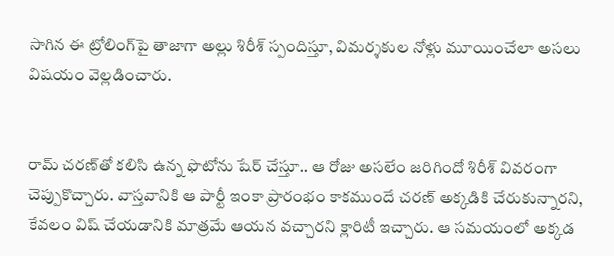సాగిన ఈ ట్రోలింగ్‌పై తాజాగా అల్లు శిరీశ్ స్పందిస్తూ, విమర్శకుల నోళ్లు మూయించేలా అసలు విషయం వెల్లడించారు.


రామ్ చరణ్‌తో కలిసి ఉన్న ఫొటోను షేర్ చేస్తూ.. ఆ రోజు అసలేం జరిగిందో శిరీశ్ వివరంగా చెప్పుకొచ్చారు. వాస్తవానికి ఆ పార్టీ ఇంకా ప్రారంభం కాకముందే చరణ్ అక్కడికి చేరుకున్నారని, కేవలం విష్ చేయడానికి మాత్రమే ఆయన వచ్చారని క్లారిటీ ఇచ్చారు. ఆ సమయంలో అక్కడ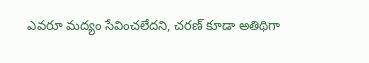ఎవరూ మద్యం సేవించలేదని, చరణ్ కూడా అతిథిగా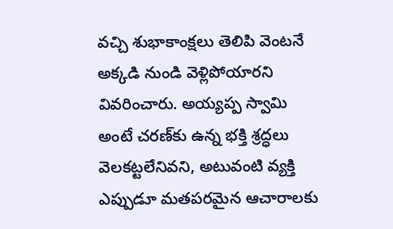వచ్చి శుభాకాంక్షలు తెలిపి వెంటనే అక్కడి నుండి వెళ్లిపోయారని వివరించారు. అయ్యప్ప స్వామి అంటే చరణ్‌కు ఉన్న భక్తి శ్రద్ధలు వెలకట్టలేనివని, అటువంటి వ్యక్తి ఎప్పుడూ మతపరమైన ఆచారాలకు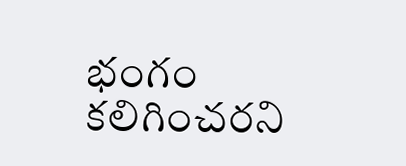భంగం కలిగించరని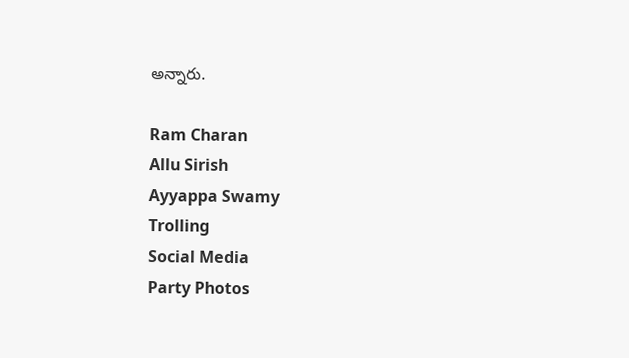అన్నారు.

Ram Charan
Allu Sirish
Ayyappa Swamy
Trolling
Social Media
Party Photos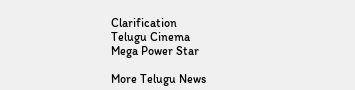Clarification
Telugu Cinema
Mega Power Star

More Telugu News